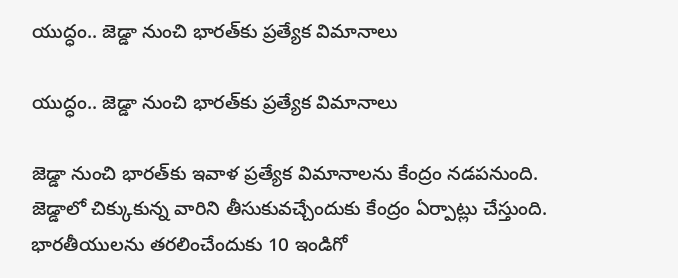యుద్ధం.. జెడ్డా నుంచి భారత్‌కు ప్రత్యేక విమానాలు

యుద్ధం.. జెడ్డా నుంచి భారత్‌కు ప్రత్యేక విమానాలు

జెడ్డా నుంచి భారత్‌కు ఇవాళ ప్రత్యేక విమానాలను కేంద్రం నడపనుంది. జెడ్డాలో చిక్కుకున్న వారిని తీసుకువచ్చేందుకు కేంద్రం ఏర్పాట్లు చేస్తుంది. భారతీయులను తరలించేందుకు 10 ఇండిగో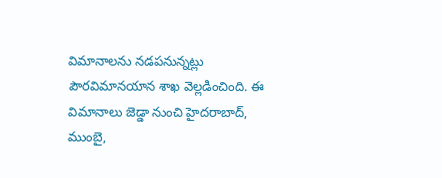విమానాలను నడపనున్నట్లు పౌరవిమానయాన శాఖ వెల్లడించింది. ఈ విమానాలు జెడ్డా నుంచి హైదరాబాద్, ముంబై,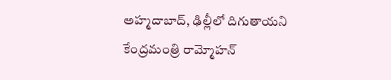అహ్మదాబాద్, ఢిల్లీలో దిగుతాయని కేంద్రమంత్రి రామ్మోహన్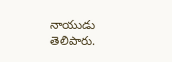నాయుడు తెలిపారు.